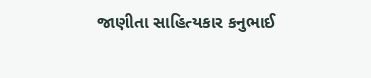જાણીતા સાહિત્યકાર કનુભાઈ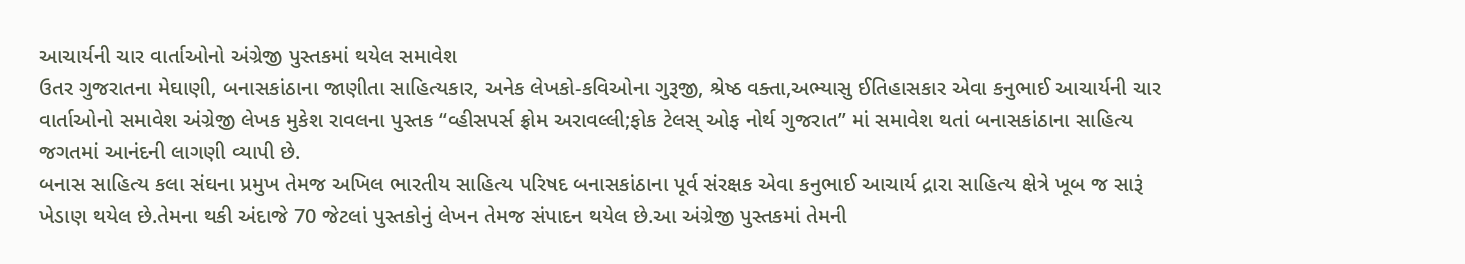આચાર્યની ચાર વાર્તાઓનો અંગ્રેજી પુસ્તકમાં થયેલ સમાવેશ
ઉતર ગુજરાતના મેઘાણી, બનાસકાંઠાના જાણીતા સાહિત્યકાર, અનેક લેખકો-કવિઓના ગુરૂજી, શ્રેષ્ઠ વક્તા,અભ્યાસુ ઈતિહાસકાર એવા કનુભાઈ આચાર્યની ચાર વાર્તાઓનો સમાવેશ અંગ્રેજી લેખક મુકેશ રાવલના પુસ્તક “વ્હીસપર્સ ફ્રોમ અરાવલ્લી;ફોક ટેલસ્ ઓફ નોર્થ ગુજરાત” માં સમાવેશ થતાં બનાસકાંઠાના સાહિત્ય જગતમાં આનંદની લાગણી વ્યાપી છે.
બનાસ સાહિત્ય કલા સંઘના પ્રમુખ તેમજ અખિલ ભારતીય સાહિત્ય પરિષદ બનાસકાંઠાના પૂર્વ સંરક્ષક એવા કનુભાઈ આચાર્ય દ્રારા સાહિત્ય ક્ષેત્રે ખૂબ જ સારૂં ખેડાણ થયેલ છે.તેમના થકી અંદાજે 70 જેટલાં પુસ્તકોનું લેખન તેમજ સંપાદન થયેલ છે.આ અંગ્રેજી પુસ્તકમાં તેમની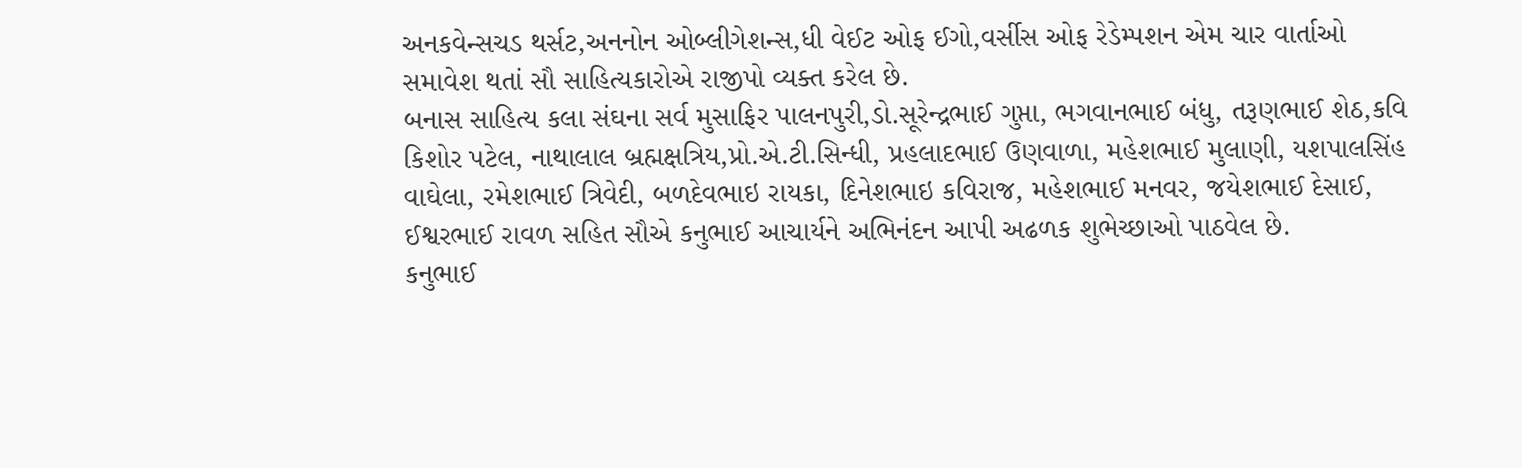અનકવેન્સચડ થર્સટ,અનનોન ઓબ્લીગેશન્સ,ધી વેઈટ ઓફ ઈગો,વર્સીસ ઓફ રેડેમ્પશન એમ ચાર વાર્તાઓ સમાવેશ થતાં સૌ સાહિત્યકારોએ રાજીપો વ્યક્ત કરેલ છે.
બનાસ સાહિત્ય કલા સંઘના સર્વ મુસાફિર પાલનપુરી,ડો.સૂરેન્દ્રભાઈ ગુપ્તા, ભગવાનભાઈ બંધુ, તરૂણભાઈ શેઠ,કવિ કિશોર પટેલ, નાથાલાલ બ્રહ્મક્ષત્રિય,પ્રો.એ.ટી.સિન્ધી, પ્રહલાદભાઈ ઉણવાળા, મહેશભાઈ મુલાણી, યશપાલસિંહ વાઘેલા, રમેશભાઈ ત્રિવેદી, બળદેવભાઇ રાયકા, દિનેશભાઇ કવિરાજ, મહેશભાઈ મનવર, જયેશભાઈ દેસાઈ, ઈશ્વરભાઈ રાવળ સહિત સૌએ કનુભાઈ આચાર્યને અભિનંદન આપી અઢળક શુભેચ્છાઓ પાઠવેલ છે.
કનુભાઈ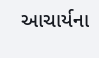આચાર્યના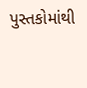પુસ્તકોમાંથી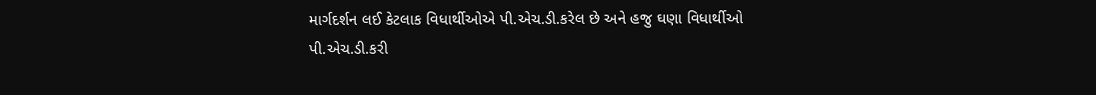માર્ગદર્શન લઈ કેટલાક વિધાર્થીઓએ પી.એચ.ડી.કરેલ છે અને હજુ ઘણા વિધાર્થીઓ પી.એચ.ડી.કરી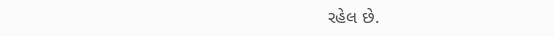રહેલ છે.